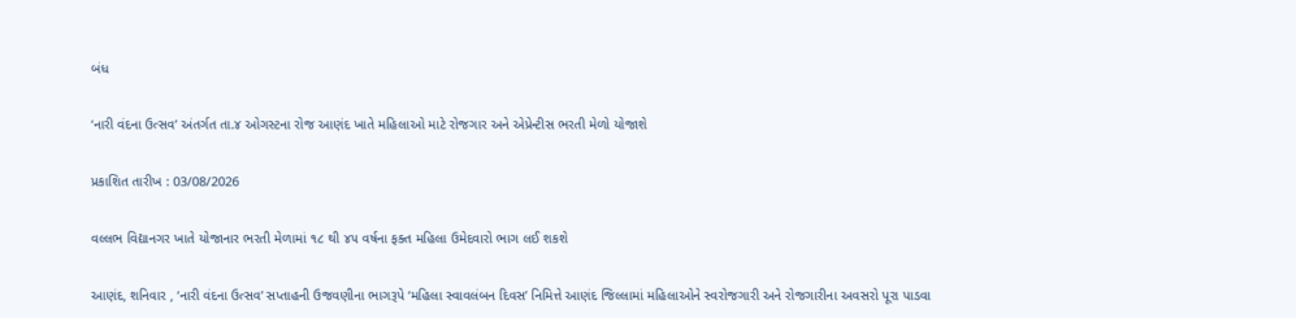બંધ

‘નારી વંદના ઉત્સવ’ અંતર્ગત તા.૪ ઓગસ્ટના રોજ આણંદ ખાતે મહિલાઓ માટે રોજગાર અને એપ્રેન્ટીસ ભરતી મેળો યોજાશે

પ્રકાશિત તારીખ : 03/08/2026

વલ્લભ વિદ્યાનગર ખાતે યોજાનાર ભરતી મેળામાં ૧૮ થી ૪૫ વર્ષના ફક્ત મહિલા ઉમેદવારો ભાગ લઈ શકશે

આણંદ, શનિવાર , ‘નારી વંદના ઉત્સવ’ સપ્તાહની ઉજવણીના ભાગરૂપે ‘મહિલા સ્વાવલંબન દિવસ’ નિમિત્તે આણંદ જિલ્લામાં મહિલાઓને સ્વરોજગારી અને રોજગારીના અવસરો પૂરા પાડવા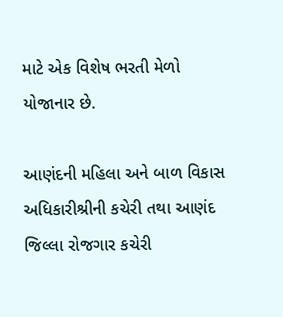માટે એક વિશેષ ભરતી મેળો યોજાનાર છે.

આણંદની મહિલા અને બાળ વિકાસ અધિકારીશ્રીની કચેરી તથા આણંદ જિલ્લા રોજગાર કચેરી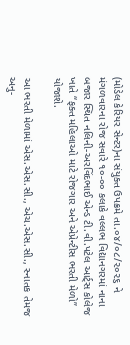(મોડેલ કેરિયર સેન્ટર)ના સંયુક્ત ઉપક્રમે તા.૦૪/૦૮/૨૦૨૬ ને મંગળવારના રોજ સવારે ૧૦-૦૦ કલાકે વલ્લભ વિદ્યાનગરમાં નાના બજાર સ્થિત નલિની-અરવિંદભાઈ એન્ડ ટી.વી.પટેલ આર્ટ્સ કોલેજ ખાતે “ફક્ત મહિલાઓ માટે રોજગાર અને એપ્રેન્ટીસ ભરતી મેળો” યોજાશે.

આ ભરતી મેળામાં એસ.એસ.સી., એચ.એસ.સી., સ્નાતક તેમજ અનુ-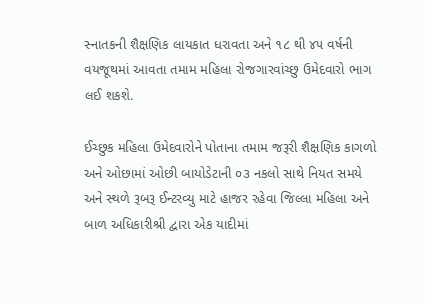સ્નાતકની શૈક્ષણિક લાયકાત ધરાવતા અને ૧૮ થી ૪૫ વર્ષની વયજૂથમાં આવતા તમામ મહિલા રોજગારવાંચ્છુ ઉમેદવારો ભાગ લઈ શકશે.

ઈચ્છુક મહિલા ઉમેદવારોને પોતાના તમામ જરૂરી શૈક્ષણિક કાગળો અને ઓછામાં ઓછી બાયોડેટાની ૦૩ નકલો સાથે નિયત સમયે અને સ્થળે રૂબરૂ ઈન્ટરવ્યુ માટે હાજર રહેવા જિલ્લા મહિલા અને બાળ અધિકારીશ્રી દ્વારા એક યાદીમાં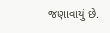જણાવાયું છે.